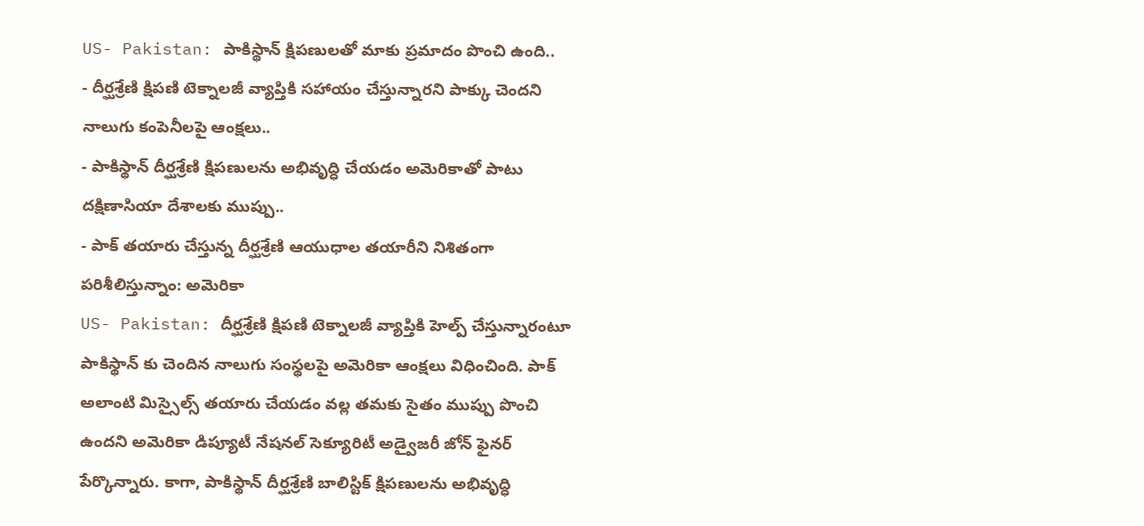US- Pakistan: పాకిస్థాన్ క్షిపణులతో మాకు ప్రమాదం పొంచి ఉంది..
- దీర్ఘశ్రేణి క్షిపణి టెక్నాలజీ వ్యాప్తికి సహాయం చేస్తున్నారని పాక్కు చెందని నాలుగు కంపెనీలపై ఆంక్షలు..
- పాకిస్థాన్ దీర్ఘశ్రేణి క్షిపణులను అభివృద్ధి చేయడం అమెరికాతో పాటు దక్షిణాసియా దేశాలకు ముప్పు..
- పాక్ తయారు చేస్తున్న దీర్ఘశ్రేణి ఆయుధాల తయారీని నిశితంగా పరిశీలిస్తున్నాం: అమెరికా
US- Pakistan: దీర్ఘశ్రేణి క్షిపణి టెక్నాలజీ వ్యాప్తికి హెల్ప్ చేస్తున్నారంటూ పాకిస్థాన్ కు చెందిన నాలుగు సంస్థలపై అమెరికా ఆంక్షలు విధించింది. పాక్ అలాంటి మిస్సైల్స్ తయారు చేయడం వల్ల తమకు సైతం ముప్పు పొంచి ఉందని అమెరికా డిప్యూటీ నేషనల్ సెక్యూరిటీ అడ్వైజరీ జోన్ ఫైనర్ పేర్కొన్నారు. కాగా, పాకిస్థాన్ దీర్ఘశ్రేణి బాలిస్టిక్ క్షిపణులను అభివృద్ధి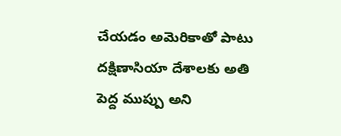చేయడం అమెరికాతో పాటు దక్షిణాసియా దేశాలకు అతి పెద్ద ముప్పు అని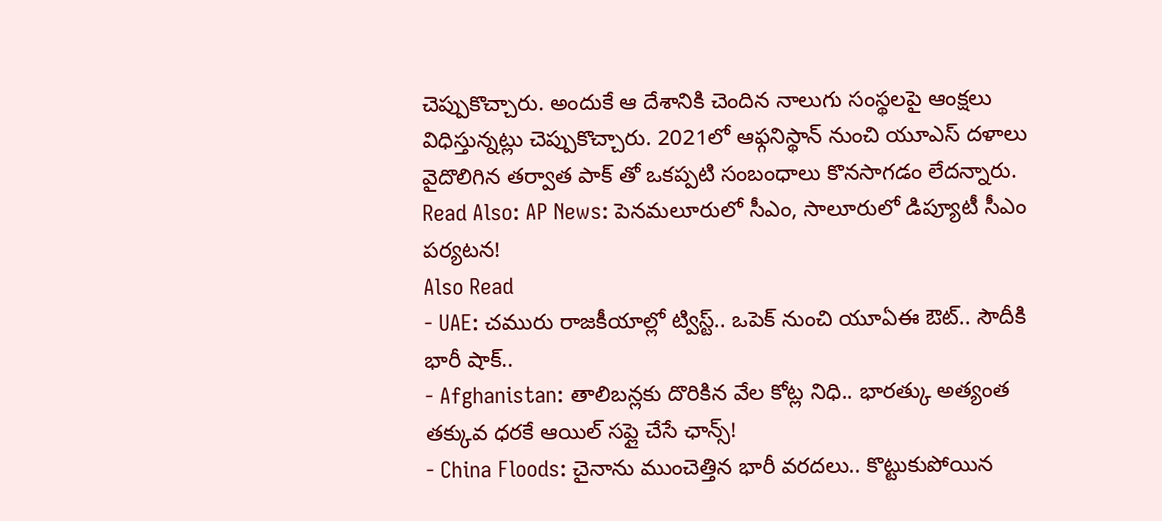చెప్పుకొచ్చారు. అందుకే ఆ దేశానికి చెందిన నాలుగు సంస్థలపై ఆంక్షలు విధిస్తున్నట్లు చెప్పుకొచ్చారు. 2021లో ఆఫ్గనిస్థాన్ నుంచి యూఎస్ దళాలు వైదొలిగిన తర్వాత పాక్ తో ఒకప్పటి సంబంధాలు కొనసాగడం లేదన్నారు.
Read Also: AP News: పెనమలూరులో సీఎం, సాలూరులో డిప్యూటీ సీఎం పర్యటన!
Also Read
- UAE: చమురు రాజకీయాల్లో ట్విస్ట్.. ఒపెక్ నుంచి యూఏఈ ఔట్.. సౌదీకి భారీ షాక్..
- Afghanistan: తాలిబన్లకు దొరికిన వేల కోట్ల నిధి.. భారత్కు అత్యంత తక్కువ ధరకే ఆయిల్ సప్లై చేసే ఛాన్స్!
- China Floods: చైనాను ముంచెత్తిన భారీ వరదలు.. కొట్టుకుపోయిన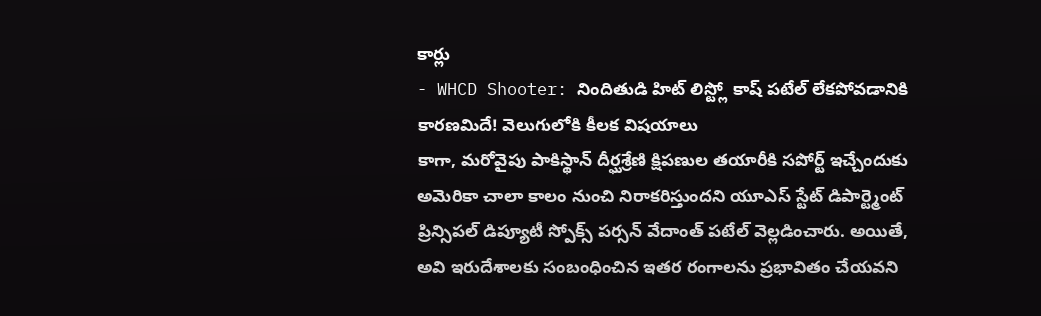కార్లు
- WHCD Shooter: నిందితుడి హిట్ లిస్ట్లో కాష్ పటేల్ లేకపోవడానికి కారణమిదే! వెలుగులోకి కీలక విషయాలు
కాగా, మరోవైపు పాకిస్థాన్ దీర్ఘశ్రేణి క్షిపణుల తయారీకి సపోర్ట్ ఇచ్చేందుకు అమెరికా చాలా కాలం నుంచి నిరాకరిస్తుందని యూఎస్ స్టేట్ డిపార్ట్మెంట్ ప్రిన్సిపల్ డిప్యూటీ స్పోక్స్ పర్సన్ వేదాంత్ పటేల్ వెల్లడించారు. అయితే, అవి ఇరుదేశాలకు సంబంధించిన ఇతర రంగాలను ప్రభావితం చేయవని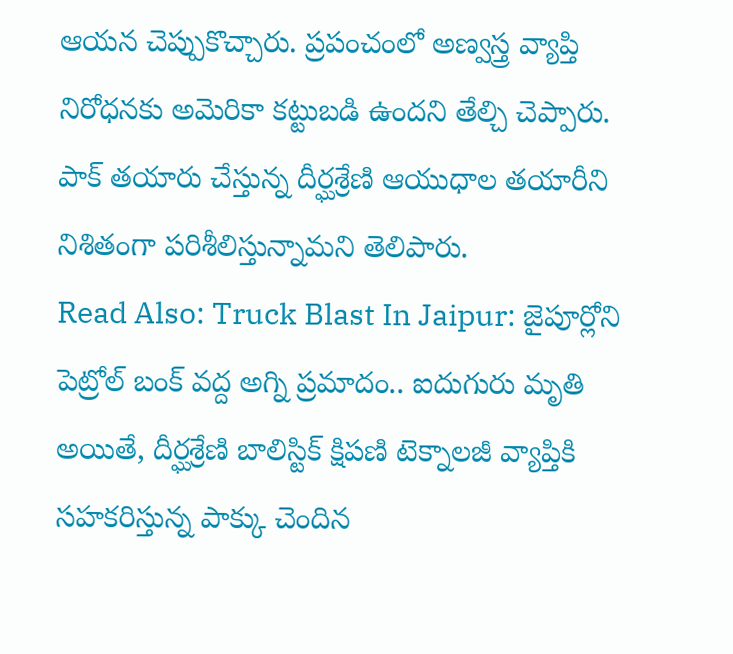ఆయన చెప్పుకొచ్చారు. ప్రపంచంలో అణ్వస్త్ర వ్యాప్తి నిరోధనకు అమెరికా కట్టుబడి ఉందని తేల్చి చెప్పారు. పాక్ తయారు చేస్తున్న దీర్ఘశ్రేణి ఆయుధాల తయారీని నిశితంగా పరిశీలిస్తున్నామని తెలిపారు.
Read Also: Truck Blast In Jaipur: జైపూర్లోని పెట్రోల్ బంక్ వద్ద అగ్ని ప్రమాదం.. ఐదుగురు మృతి
అయితే, దీర్ఘశ్రేణి బాలిస్టిక్ క్షిపణి టెక్నాలజీ వ్యాప్తికి సహకరిస్తున్న పాక్కు చెందిన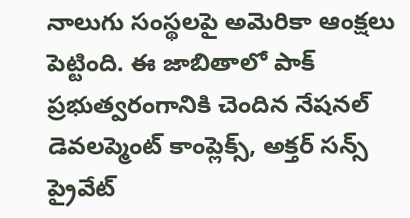నాలుగు సంస్థలపై అమెరికా ఆంక్షలు పెట్టింది. ఈ జాబితాలో పాక్ ప్రభుత్వరంగానికి చెందిన నేషనల్ డెవలప్మెంట్ కాంప్లెక్స్, అక్తర్ సన్స్ ప్రైవేట్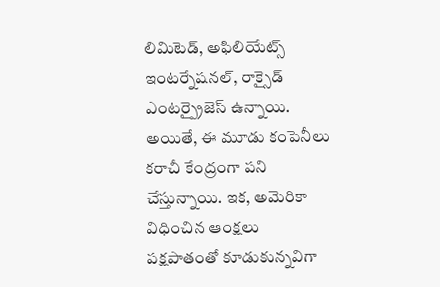లిమిటెడ్, అఫిలియేట్స్ ఇంటర్నేషనల్, రాక్సైడ్ ఎంటర్ప్రైజెస్ ఉన్నాయి. అయితే, ఈ మూడు కంపెనీలు కరాచీ కేంద్రంగా పని చేస్తున్నాయి. ఇక, అమెరికా విధించిన ఆంక్షలు పక్షపాతంతో కూడుకున్నవిగా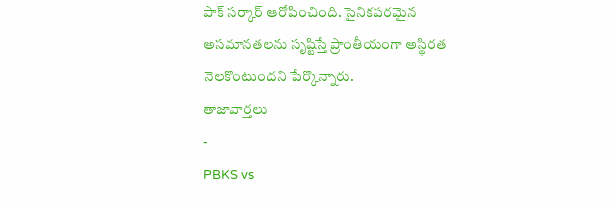పాక్ సర్కార్ ఆరోపించింది. సైనికపరమైన అసమానతలను సృష్టిస్తే ప్రాంతీయంగా అస్థిరత నెలకొంటుందని పేర్కొన్నారు.
తాజావార్తలు
-
PBKS vs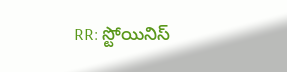RR: స్టోయినిస్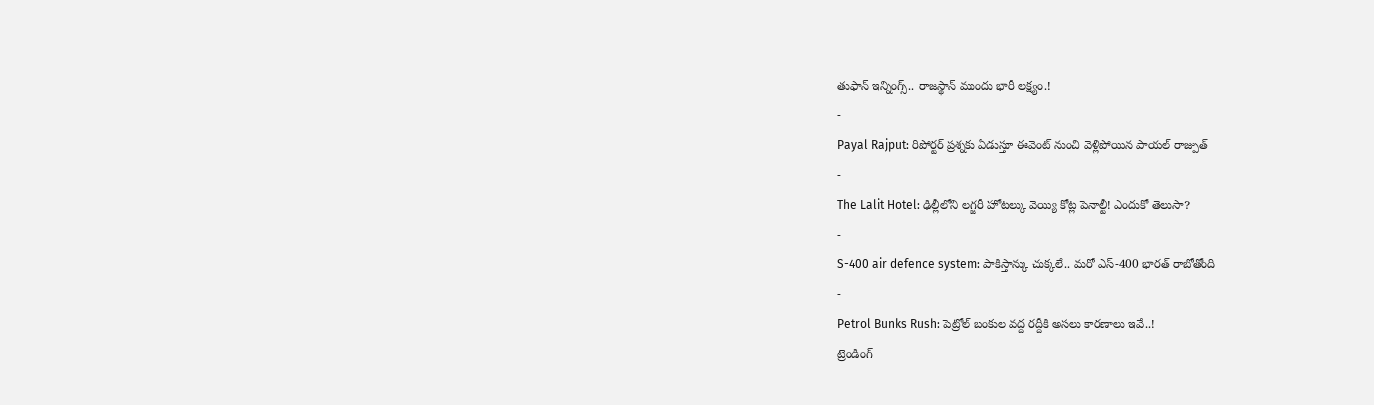తుఫాన్ ఇన్నింగ్స్.. రాజస్థాన్ ముందు భారీ లక్ష్యం.!
-
Payal Rajput: రిపోర్టర్ ప్రశ్నకు ఏడుస్తూ ఈవెంట్ నుంచి వెళ్లిపోయిన పాయల్ రాజ్పుత్
-
The Lalit Hotel: ఢిల్లీలోని లగ్జరీ హోటల్కు వెయ్యి కోట్ల పెనాల్టీ! ఎందుకో తెలుసా?
-
S-400 air defence system: పాకిస్తాన్కు చుక్కలే.. మరో ఎస్-400 భారత్ రాబోతోంది
-
Petrol Bunks Rush: పెట్రోల్ బంకుల వద్ద రద్దీకి అసలు కారణాలు ఇవే..!
ట్రెండింగ్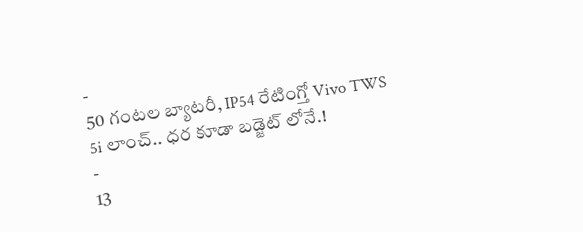-
50 గంటల బ్యాటరీ, IP54 రేటింగ్తో Vivo TWS 5i లాంచ్.. ధర కూడా బడ్జెట్ లోనే.!
-
13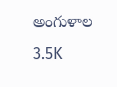అంగుళాల 3.5K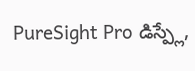PureSight Pro డిస్ప్లే,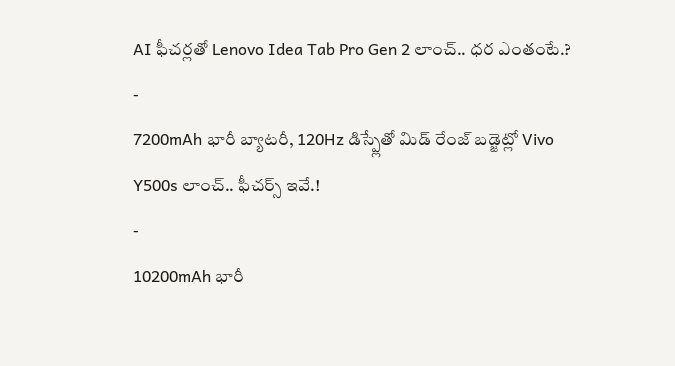AI ఫీచర్లతో Lenovo Idea Tab Pro Gen 2 లాంచ్.. ధర ఎంతంటే.?
-
7200mAh భారీ బ్యాటరీ, 120Hz డిస్ప్లేతో మిడ్ రేంజ్ బడ్జెట్లో Vivo Y500s లాంచ్.. ఫీచర్స్ ఇవే.!
-
10200mAh భారీ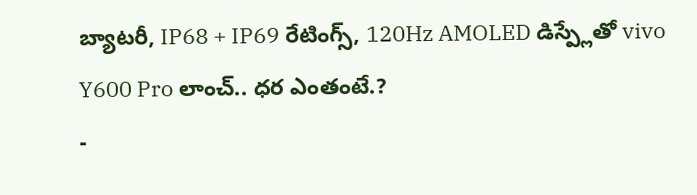బ్యాటరీ, IP68 + IP69 రేటింగ్స్, 120Hz AMOLED డిస్ప్లేతో vivo Y600 Pro లాంచ్.. ధర ఎంతంటే.?
-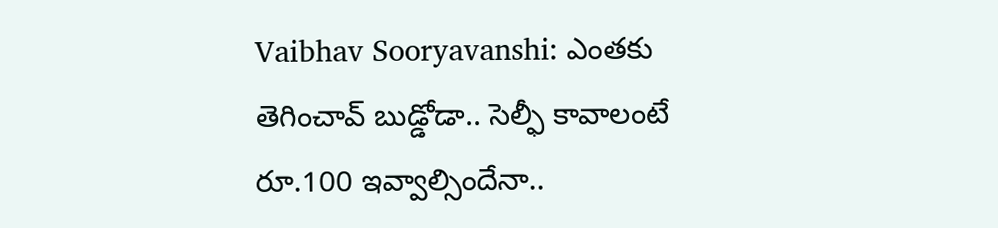Vaibhav Sooryavanshi: ఎంతకు తెగించావ్ బుడ్డోడా.. సెల్ఫీ కావాలంటే రూ.100 ఇవ్వాల్సిందేనా..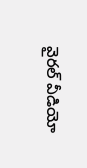వైరల్ వీడియో